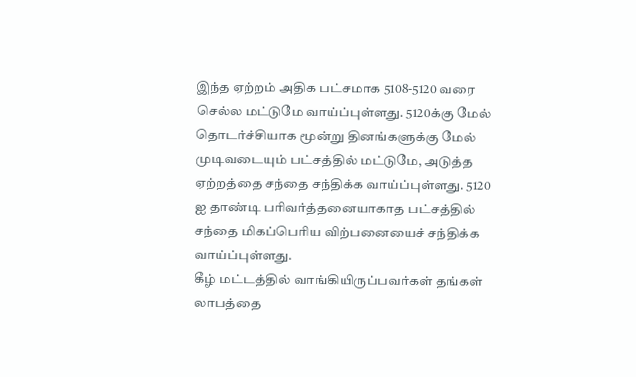இந்த ஏற்றம் அதிக பட்சமாக 5108-5120 வரை செல்ல மட்டுமே வாய்ப்புள்ளது. 5120க்கு மேல் தொடர்ச்சியாக மூன்று தினங்களுக்கு மேல் முடிவடையும் பட்சத்தில் மட்டுமே, அடுத்த ஏற்றத்தை சந்தை சந்திக்க வாய்ப்புள்ளது. 5120 ஐ தாண்டி பரிவர்த்தனையாகாத பட்சத்தில் சந்தை மிகப்பெரிய விற்பனையைச் சந்திக்க வாய்ப்புள்ளது.
கீழ் மட்டத்தில் வாங்கியிருப்பவர்கள் தங்கள் லாபத்தை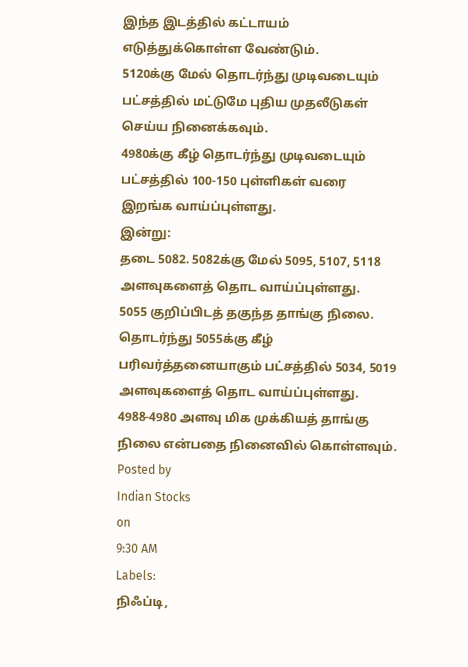இந்த இடத்தில் கட்டாயம் எடுத்துக்கொள்ள வேண்டும்.
5120க்கு மேல் தொடர்ந்து முடிவடையும் பட்சத்தில் மட்டுமே புதிய முதலீடுகள் செய்ய நினைக்கவும்.
4980க்கு கீழ் தொடர்ந்து முடிவடையும் பட்சத்தில் 100-150 புள்ளிகள் வரை இறங்க வாய்ப்புள்ளது.
இன்று:
தடை 5082. 5082க்கு மேல் 5095, 5107, 5118 அளவுகளைத் தொட வாய்ப்புள்ளது.
5055 குறிப்பிடத் தகுந்த தாங்கு நிலை. தொடர்ந்து 5055க்கு கீழ் பரிவர்த்தனையாகும் பட்சத்தில் 5034, 5019 அளவுகளைத் தொட வாய்ப்புள்ளது.
4988-4980 அளவு மிக முக்கியத் தாங்கு நிலை என்பதை நினைவில் கொள்ளவும்.
Posted by
Indian Stocks
on
9:30 AM
Labels:
நிஃப்டி,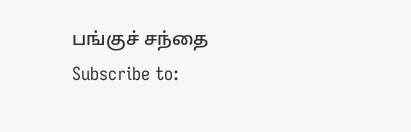பங்குச் சந்தை
Subscribe to: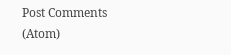Post Comments (Atom)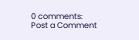0 comments:
Post a Comment